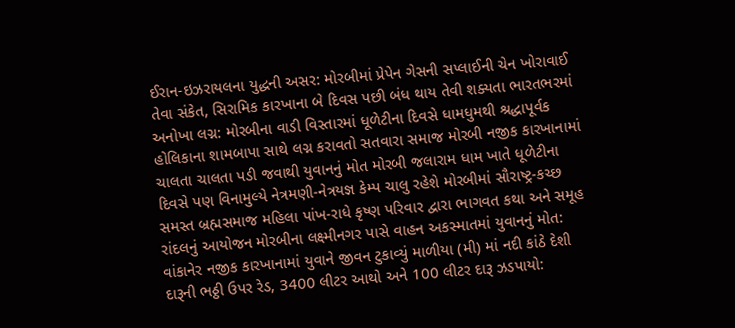ઈરાન-ઇઝરાયલના યુદ્ધની અસર: મોરબીમાં પ્રેપેન ગેસની સપ્લાઈની ચેન ખોરાવાઈ તેવા સંકેત, સિરામિક કારખાના બે દિવસ પછી બંધ થાય તેવી શક્યતા ભારતભરમાં અનોખા લગ્ન: મોરબીના વાડી વિસ્તારમાં ધૂળેટીના દિવસે ધામધુમથી શ્રદ્ધાપૂર્વક હોલિકાના શામબાપા સાથે લગ્ન કરાવતો સતવારા સમાજ મોરબી નજીક કારખાનામાં ચાલતા ચાલતા પડી જવાથી યુવાનનું મોત મોરબી જલારામ ધામ ખાતે ધૂળેટીના દિવસે પણ વિનામુલ્યે નેત્રમણી-નેત્રયજ્ઞ કેમ્પ ચાલુ રહેશે મોરબીમાં સૌરાષ્ટ્ર-કચ્છ સમસ્ત બ્રહ્મસમાજ મહિલા પાંખ-રાધે કૃષ્ણ પરિવાર દ્વારા ભાગવત કથા અને સમૂહ રાંદલનું આયોજન મોરબીના લક્ષ્મીનગર પાસે વાહન અકસ્માતમાં યુવાનનું મોત: વાંકાનેર નજીક કારખાનામાં યુવાને જીવન ટુકાવ્યું માળીયા (મી) માં નદી કાંઠે દેશી દારૂની ભઠ્ઠી ઉપર રેડ, 3400 લીટર આથો અને 100 લીટર દારૂ ઝડપાયો: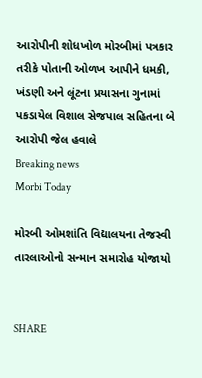આરોપીની શોધખોળ મોરબીમાં પત્રકાર તરીકે પોતાની ઓળખ આપીને ધમકી, ખંડણી અને લૂંટના પ્રયાસના ગુનામાં પકડાયેલ વિશાલ સેજપાલ સહિતના બે આરોપી જેલ હવાલે
Breaking news
Morbi Today

મોરબી ઓમશાંતિ વિદ્યાલયના તેજસ્વી તારલાઓનો સન્માન સમારોહ યોજાયો


SHARE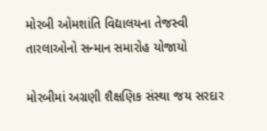મોરબી ઓમશાંતિ વિદ્યાલયના તેજસ્વી તારલાઓનો સન્માન સમારોહ યોજાયો

મોરબીમાં અગ્રણી શૈક્ષણિક સંસ્થા જય સરદાર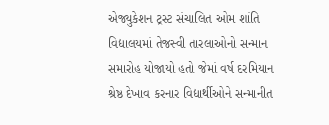એજ્યુકેશન ટ્રસ્ટ સંચાલિત ઓમ શાંતિ વિદ્યાલયમાં તેજસ્વી તારલાઓનો સન્માન સમારોહ યોજાયો હતો જેમાં વર્ષ દરમિયાન શ્રેષ્ઠ દેખાવ કરનાર વિદ્યાર્થીઓને સન્માનીત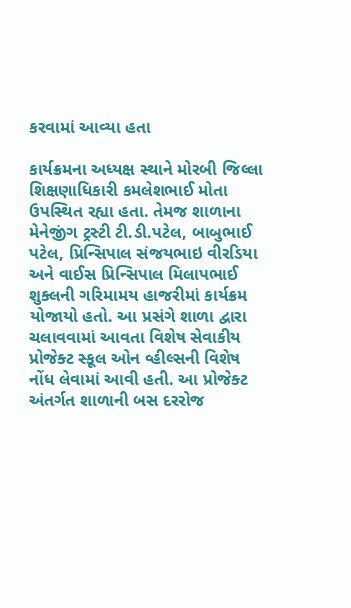કરવામાં આવ્યા હતા

કાર્યક્રમના અધ્યક્ષ સ્થાને મોરબી જિલ્લા શિક્ષણાધિકારી કમલેશભાઈ મોતા ઉપસ્થિત રહ્યા હતા. તેમજ શાળાના મેનેજીંગ ટ્રસ્ટી ટી.ડી.પટેલ, બાબુભાઈ પટેલ, પ્રિન્સિપાલ સંજયભાઇ વીરડિયા અને વાઈસ પ્રિન્સિપાલ મિલાપભાઈ શુક્લની ગરિમામય હાજરીમાં કાર્યક્રમ યોજાયો હતો. આ પ્રસંગે શાળા દ્વારા ચલાવવામાં આવતા વિશેષ સેવાકીય પ્રોજેક્ટ સ્કૂલ ઓન વ્હીલ્સની વિશેષ નોંધ લેવામાં આવી હતી. આ પ્રોજેક્ટ અંતર્ગત શાળાની બસ દરરોજ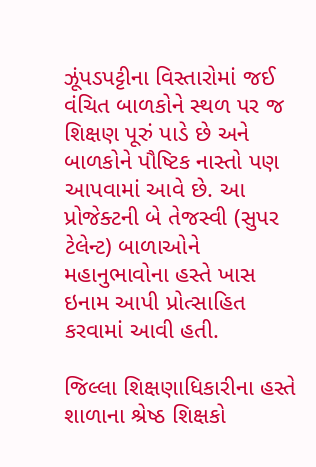ઝૂંપડપટ્ટીના વિસ્તારોમાં જઈ વંચિત બાળકોને સ્થળ પર જ શિક્ષણ પૂરું પાડે છે અને બાળકોને પૌષ્ટિક નાસ્તો પણ આપવામાં આવે છે. આ પ્રોજેક્ટની બે તેજસ્વી (સુપર ટેલેન્ટ) બાળાઓને મહાનુભાવોના હસ્તે ખાસ ઇનામ આપી પ્રોત્સાહિત કરવામાં આવી હતી.

જિલ્લા શિક્ષણાધિકારીના હસ્તે શાળાના શ્રેષ્ઠ શિક્ષકો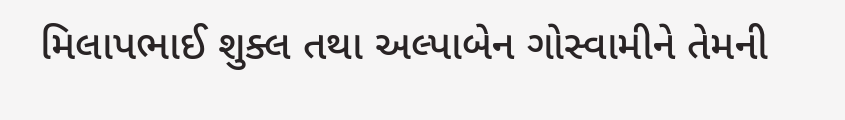મિલાપભાઈ શુક્લ તથા અલ્પાબેન ગોસ્વામીને તેમની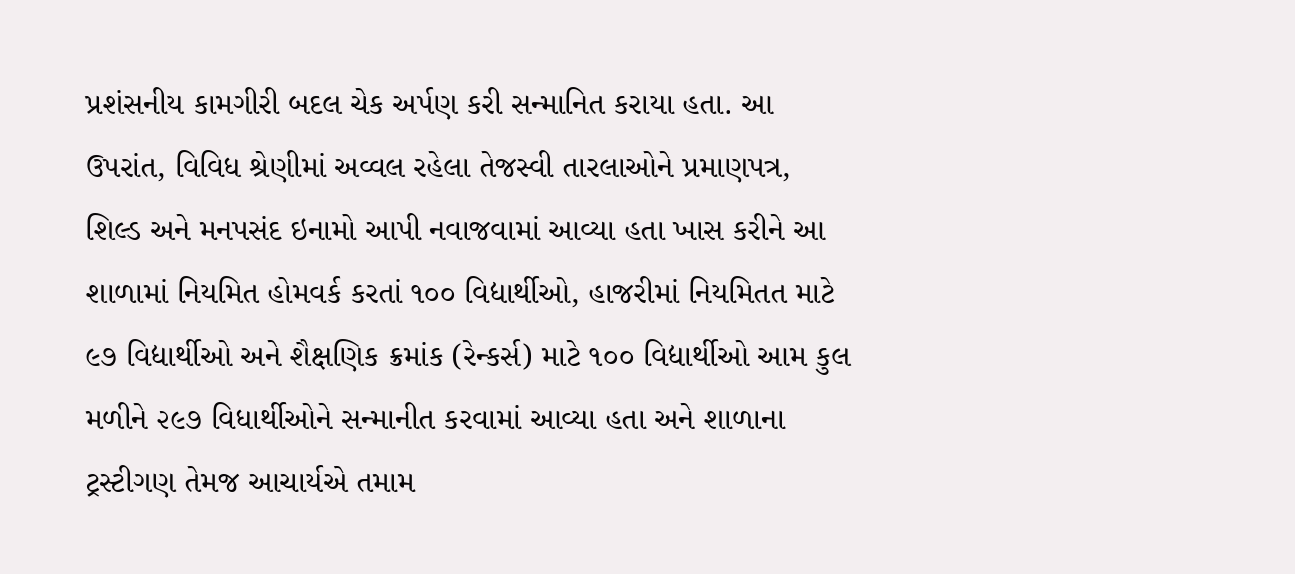પ્રશંસનીય કામગીરી બદલ ચેક અર્પણ કરી સન્માનિત કરાયા હતા. આ ઉપરાંત, વિવિધ શ્રેણીમાં અવ્વલ રહેલા તેજસ્વી તારલાઓને પ્રમાણપત્ર, શિલ્ડ અને મનપસંદ ઇનામો આપી નવાજવામાં આવ્યા હતા ખાસ કરીને આ શાળામાં નિયમિત હોમવર્ક કરતાં ૧૦૦ વિદ્યાર્થીઓ, હાજરીમાં નિયમિતત માટે ૯૭ વિદ્યાર્થીઓ અને શૈક્ષણિક ક્રમાંક (રેન્કર્સ) માટે ૧૦૦ વિદ્યાર્થીઓ આમ કુલ મળીને ૨૯૭ વિધાર્થીઓને સન્માનીત કરવામાં આવ્યા હતા અને શાળાના ટ્રસ્ટીગણ તેમજ આચાર્યએ તમામ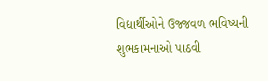વિદ્યાર્થીઓને ઉજ્જવળ ભવિષ્યની શુભકામનાઓ પાઠવી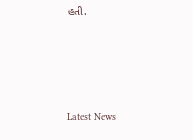હતી.






Latest News